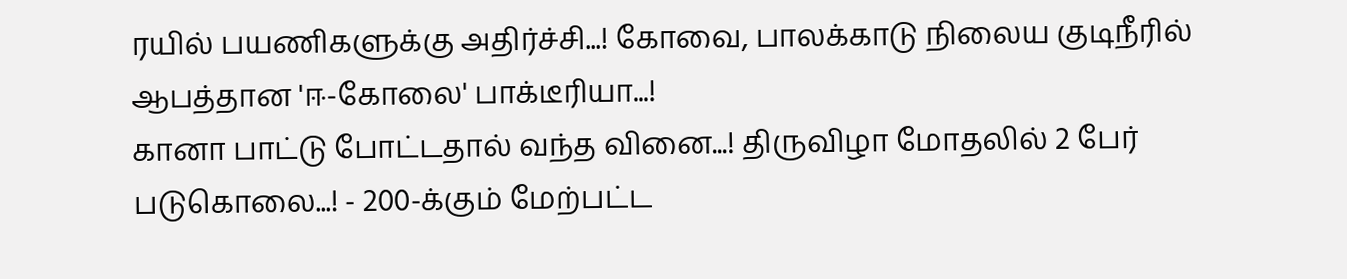ரயில் பயணிகளுக்கு அதிர்ச்சி...! கோவை, பாலக்காடு நிலைய குடிநீரில் ஆபத்தான 'ஈ-கோலை' பாக்டீரியா...!
கானா பாட்டு போட்டதால் வந்த வினை...! திருவிழா மோதலில் 2 பேர் படுகொலை...! - 200-க்கும் மேற்பட்ட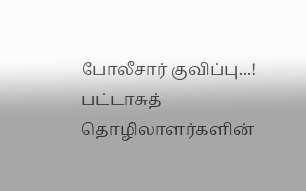போலீசார் குவிப்பு...!
பட்டாசுத் தொழிலாளர்களின்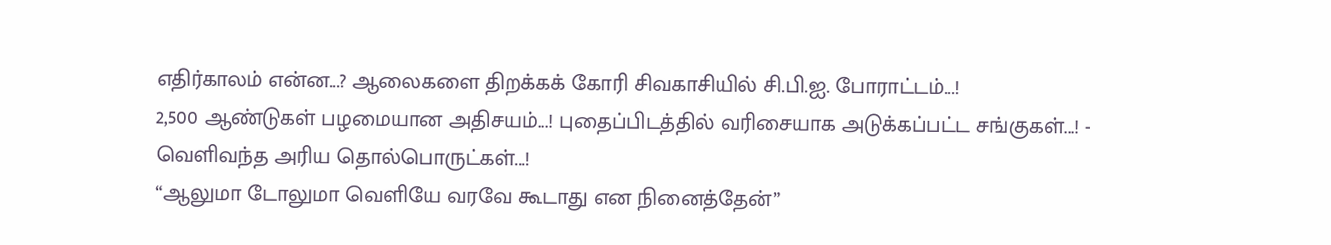எதிர்காலம் என்ன...? ஆலைகளை திறக்கக் கோரி சிவகாசியில் சி.பி.ஐ. போராட்டம்...!
2,500 ஆண்டுகள் பழமையான அதிசயம்...! புதைப்பிடத்தில் வரிசையாக அடுக்கப்பட்ட சங்குகள்...! - வெளிவந்த அரிய தொல்பொருட்கள்...!
“ஆலுமா டோலுமா வெளியே வரவே கூடாது என நினைத்தேன்”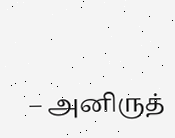– அனிருத்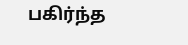பகிர்ந்த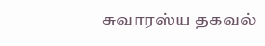சுவாரஸ்ய தகவல்